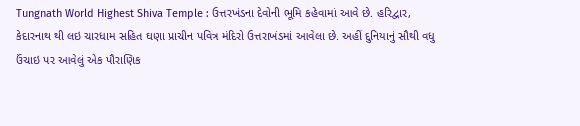Tungnath World Highest Shiva Temple : ઉત્તરખંડના દેવોની ભૂમિ કહેવામાં આવે છે. હરિદ્વાર, કેદારનાથ થી લઇ ચારધામ સહિત ઘણા પ્રાચીન પવિત્ર મંદિરો ઉત્તરાખંડમાં આવેલા છે. અહીં દુનિયાનું સૌથી વધુ ઉંચાઇ પર આવેલું એક પૌરાણિક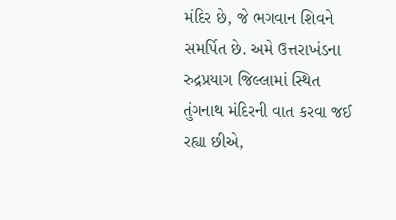મંદિર છે, જે ભગવાન શિવને સમર્પિત છે. અમે ઉત્તરાખંડના રુદ્રપ્રયાગ જિલ્લામાં સ્થિત તુંગનાથ મંદિરની વાત કરવા જઈ રહ્યા છીએ,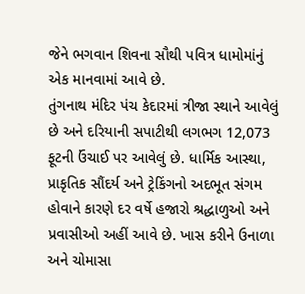જેને ભગવાન શિવના સૌથી પવિત્ર ધામોમાંનું એક માનવામાં આવે છે.
તુંગનાથ મંદિર પંચ કેદારમાં ત્રીજા સ્થાને આવેલું છે અને દરિયાની સપાટીથી લગભગ 12,073 ફૂટની ઉંચાઈ પર આવેલું છે. ધાર્મિક આસ્થા, પ્રાકૃતિક સૌંદર્ય અને ટ્રેકિંગનો અદભૂત સંગમ હોવાને કારણે દર વર્ષે હજારો શ્રદ્ધાળુઓ અને પ્રવાસીઓ અહીં આવે છે. ખાસ કરીને ઉનાળા અને ચોમાસા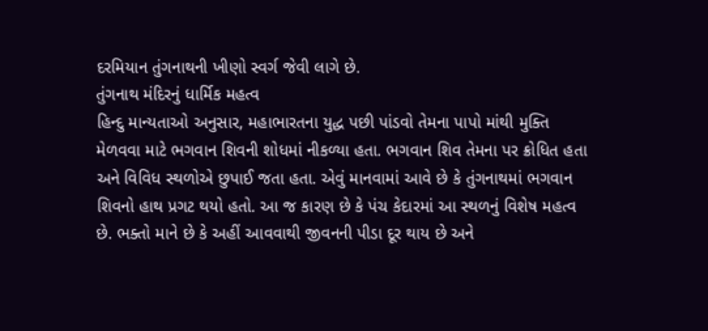દરમિયાન તુંગનાથની ખીણો સ્વર્ગ જેવી લાગે છે.
તુંગનાથ મંદિરનું ધાર્મિક મહત્વ
હિન્દુ માન્યતાઓ અનુસાર, મહાભારતના યુદ્ધ પછી પાંડવો તેમના પાપો માંથી મુક્તિ મેળવવા માટે ભગવાન શિવની શોધમાં નીકળ્યા હતા. ભગવાન શિવ તેમના પર ક્રોધિત હતા અને વિવિધ સ્થળોએ છુપાઈ જતા હતા. એવું માનવામાં આવે છે કે તુંગનાથમાં ભગવાન શિવનો હાથ પ્રગટ થયો હતો. આ જ કારણ છે કે પંચ કેદારમાં આ સ્થળનું વિશેષ મહત્વ છે. ભક્તો માને છે કે અહીં આવવાથી જીવનની પીડા દૂર થાય છે અને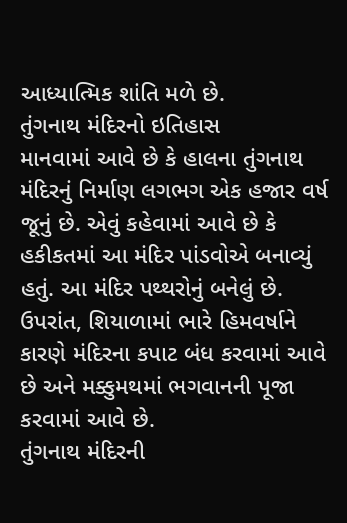આધ્યાત્મિક શાંતિ મળે છે.
તુંગનાથ મંદિરનો ઇતિહાસ
માનવામાં આવે છે કે હાલના તુંગનાથ મંદિરનું નિર્માણ લગભગ એક હજાર વર્ષ જૂનું છે. એવું કહેવામાં આવે છે કે હકીકતમાં આ મંદિર પાંડવોએ બનાવ્યું હતું. આ મંદિર પથ્થરોનું બનેલું છે. ઉપરાંત, શિયાળામાં ભારે હિમવર્ષાને કારણે મંદિરના કપાટ બંધ કરવામાં આવે છે અને મક્કુમથમાં ભગવાનની પૂજા કરવામાં આવે છે.
તુંગનાથ મંદિરની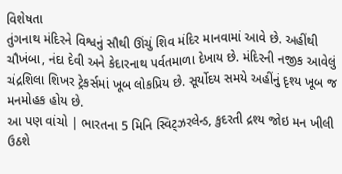વિશેષતા
તુંગનાથ મંદિરને વિશ્વનું સૌથી ઊંચું શિવ મંદિર માનવામાં આવે છે. અહીંથી ચૌખંબા, નંદા દેવી અને કેદારનાથ પર્વતમાળા દેખાય છે. મંદિરની નજીક આવેલું ચંદ્રશિલા શિખર ટ્રેકર્સમાં ખૂબ લોકપ્રિય છે. સૂર્યોદય સમયે અહીંનું દૃશ્ય ખૂબ જ મનમોહક હોય છે.
આ પણ વાંચો | ભારતના 5 મિનિ સ્વિટ્ઝરલેન્ડ, કુદરતી દ્રશ્ય જોઇ મન ખીલી ઉઠશે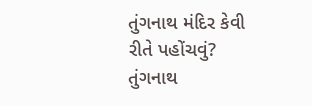તુંગનાથ મંદિર કેવી રીતે પહોંચવું?
તુંગનાથ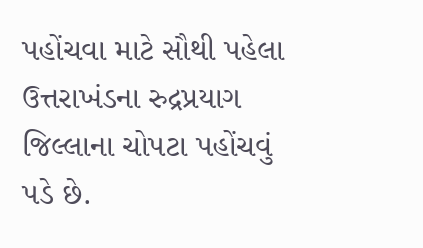પહોંચવા માટે સૌથી પહેલા ઉત્તરાખંડના રુદ્રપ્રયાગ જિલ્લાના ચોપટા પહોંચવું પડે છે.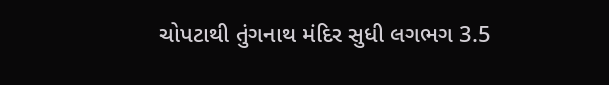ચોપટાથી તુંગનાથ મંદિર સુધી લગભગ 3.5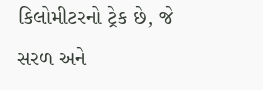કિલોમીટરનો ટ્રેક છે, જે સરળ અને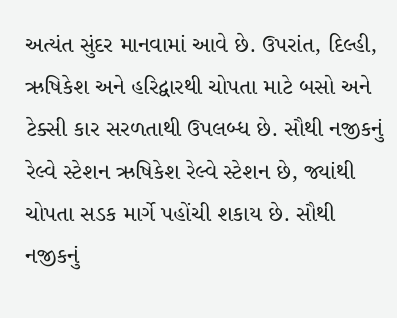અત્યંત સુંદર માનવામાં આવે છે. ઉપરાંત, દિલ્હી, ઋષિકેશ અને હરિદ્વારથી ચોપતા માટે બસો અને ટેક્સી કાર સરળતાથી ઉપલબ્ધ છે. સૌથી નજીકનું રેલ્વે સ્ટેશન ઋષિકેશ રેલ્વે સ્ટેશન છે, જ્યાંથી ચોપતા સડક માર્ગે પહોંચી શકાય છે. સૌથી નજીકનું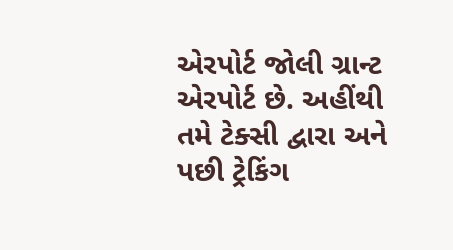એરપોર્ટ જોલી ગ્રાન્ટ એરપોર્ટ છે. અહીંથી તમે ટેક્સી દ્વારા અને પછી ટ્રેકિંગ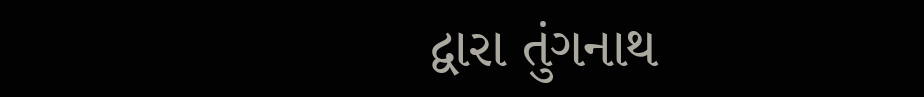દ્વારા તુંગનાથ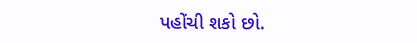પહોંચી શકો છો.